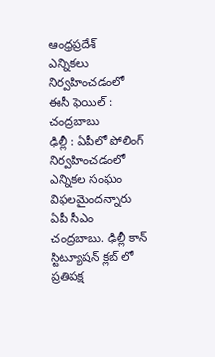ఆంధ్రప్రదేశ్
ఎన్నికలు నిర్వహించడంలో ఈసీ ఫెయిల్ : చంద్రబాబు
ఢిల్లీ : ఏపీలో పోలింగ్ నిర్వహించడంలో ఎన్నికల సంఘం విఫలమైందన్నారు ఏపీ సీఎం చంద్రబాబు. ఢిల్లీ కాన్ స్టిట్యూషన్ క్లబ్ లో ప్రతిపక్ష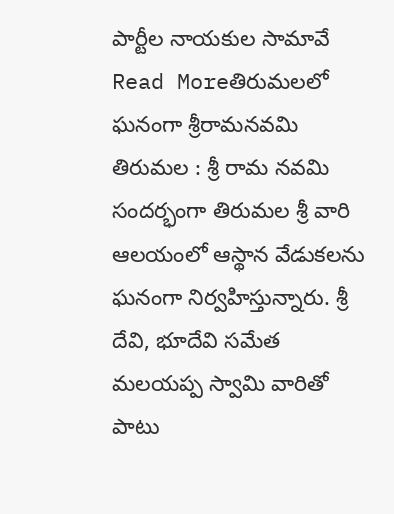పార్టీల నాయకుల సామావే
Read Moreతిరుమలలో ఘనంగా శ్రీరామనవమి
తిరుమల : శ్రీ రామ నవమి సందర్భంగా తిరుమల శ్రీ వారి ఆలయంలో ఆస్థాన వేడుకలను ఘనంగా నిర్వహిస్తున్నారు. శ్రీ దేవి, భూదేవి సమేత మలయప్ప స్వామి వారితో పాటు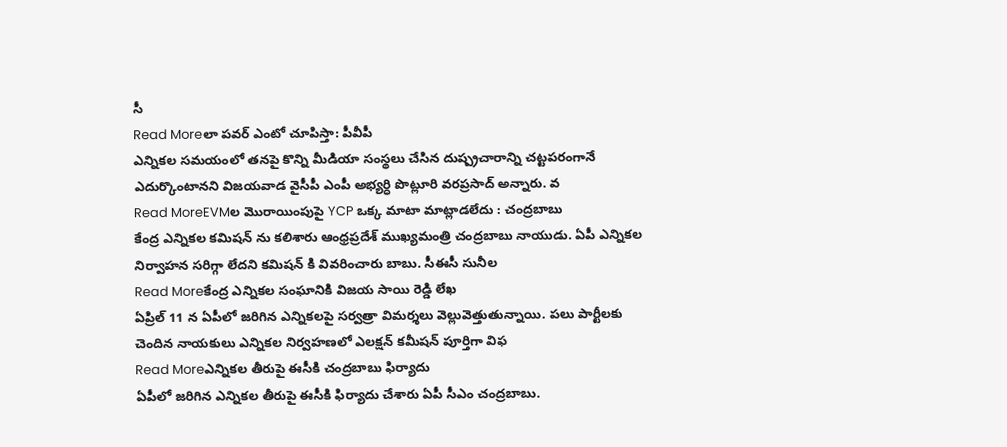సీ
Read Moreలా పవర్ ఎంటో చూపిస్తా: పీవీపీ
ఎన్నికల సమయంలో తనపై కొన్ని మీడియా సంస్థలు చేసిన దుష్ప్రచారాన్ని చట్టపరంగానే ఎదుర్కొంటానని విజయవాడ వైసీపీ ఎంపీ అభ్యర్ధి పొట్లూరి వరప్రసాద్ అన్నారు. వ
Read MoreEVMల మొరాయింపుపై YCP ఒక్క మాటా మాట్లాడలేదు : చంద్రబాబు
కేంద్ర ఎన్నికల కమిషన్ ను కలిశారు ఆంధ్రప్రదేశ్ ముఖ్యమంత్రి చంద్రబాబు నాయుడు. ఏపీ ఎన్నికల నిర్వాహన సరిగ్గా లేదని కమిషన్ కి వివరించారు బాబు. సీఈసీ సునీల
Read Moreకేంద్ర ఎన్నికల సంఘానికి విజయ సాయి రెడ్డి లేఖ
ఏప్రిల్ 11 న ఏపీలో జరిగిన ఎన్నికలపై సర్వత్రా విమర్శలు వెల్లువెత్తుతున్నాయి. పలు పార్టీలకు చెందిన నాయకులు ఎన్నికల నిర్వహణలో ఎలక్షన్ కమీషన్ పూర్తిగా విఫ
Read Moreఎన్నికల తీరుపై ఈసీకి చంద్రబాబు ఫిర్యాదు
ఏపీలో జరిగిన ఎన్నికల తీరుపై ఈసీకి ఫిర్యాదు చేశారు ఏపీ సీఎం చంద్రబాబు.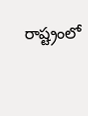రాష్ట్రంలో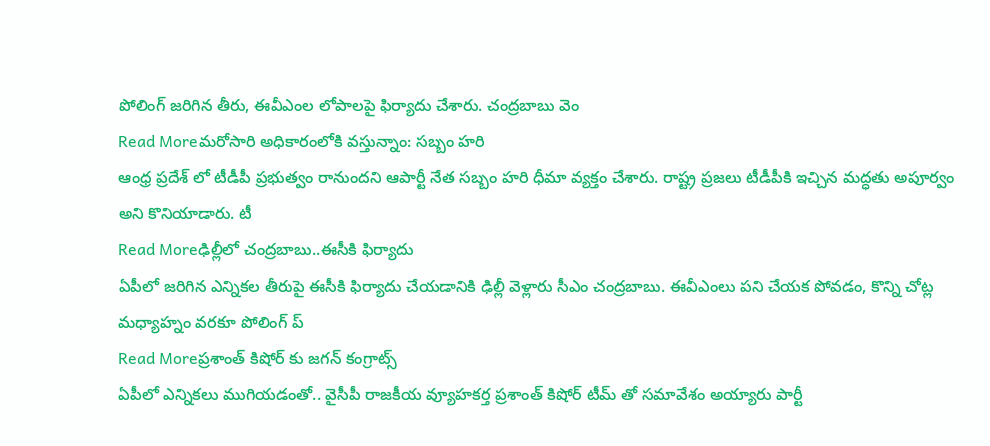పోలింగ్ జరిగిన తీరు, ఈవీఎంల లోపాలపై ఫిర్యాదు చేశారు. చంద్రబాబు వెం
Read Moreమరోసారి అధికారంలోకి వస్తున్నాం: సబ్బం హరి
ఆంధ్ర ప్రదేశ్ లో టీడీపీ ప్రభుత్వం రానుందని ఆపార్టీ నేత సబ్బం హరి ధీమా వ్యక్తం చేశారు. రాష్ట్ర ప్రజలు టీడీపీకి ఇచ్చిన మద్ధతు అపూర్వం అని కొనియాడారు. టీ
Read Moreఢిల్లీలో చంద్రబాబు..ఈసీకి ఫిర్యాదు
ఏపీలో జరిగిన ఎన్నికల తీరుపై ఈసీకి ఫిర్యాదు చేయడానికి ఢిల్లీ వెళ్లారు సీఎం చంద్రబాబు. ఈవీఎంలు పని చేయక పోవడం, కొన్ని చోట్ల మధ్యాహ్నం వరకూ పోలింగ్ ప్
Read Moreప్రశాంత్ కిషోర్ కు జగన్ కంగ్రాట్స్
ఏపీలో ఎన్నికలు ముగియడంతో.. వైసీపీ రాజకీయ వ్యూహకర్త ప్రశాంత్ కిషోర్ టీమ్ తో సమావేశం అయ్యారు పార్టీ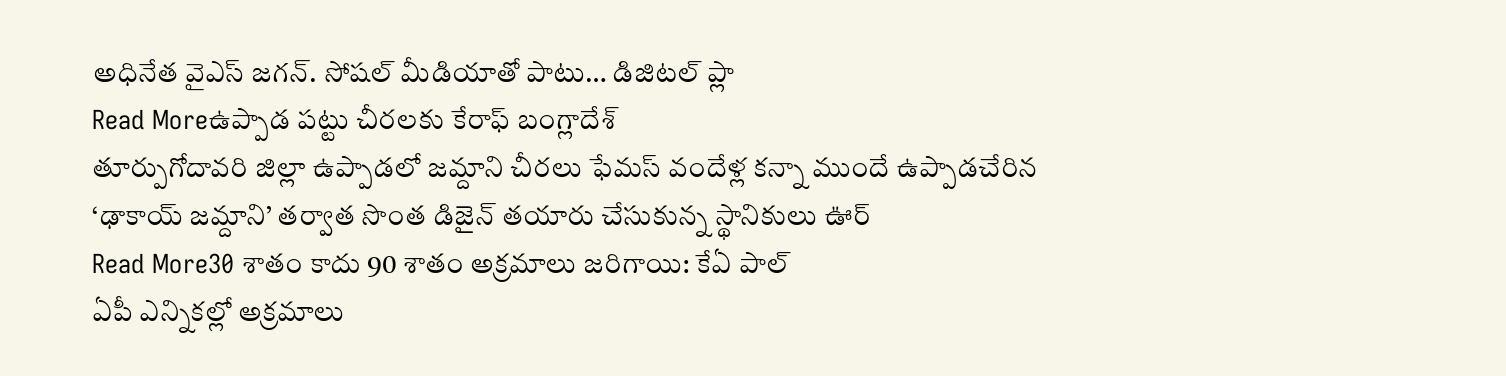అధినేత వైఎస్ జగన్. సోషల్ మీడియాతో పాటు… డిజిటల్ ప్లా
Read Moreఉప్పాడ పట్టు చీరలకు కేరాఫ్ బంగ్లాదేశ్
తూర్పుగోదావరి జిల్లా ఉప్పాడలో జమ్దాని చీరలు ఫేమస్ వందేళ్ల కన్నా ముందే ఉప్పాడచేరిన ‘ఢాకాయ్ జమ్దాని’ తర్వాత సొంత డిజైన్ తయారు చేసుకున్న స్థానికులు ఊర్
Read More30 శాతం కాదు 90 శాతం అక్రమాలు జరిగాయి: కేఏ పాల్
ఏపీ ఎన్నికల్లో అక్రమాలు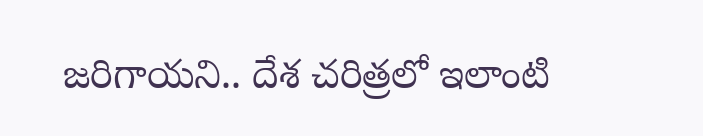జరిగాయని.. దేశ చరిత్రలో ఇలాంటి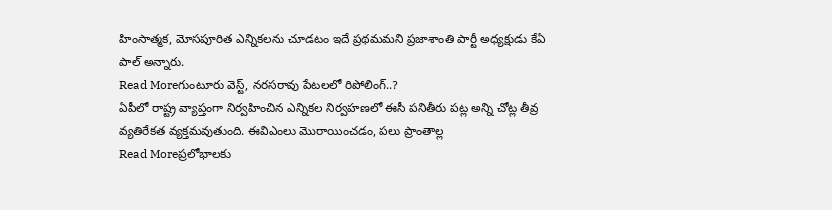హింసాత్మక, మోసపూరిత ఎన్నికలను చూడటం ఇదే ప్రథమమని ప్రజాశాంతి పార్టీ అధ్యక్షుడు కేఏ పాల్ అన్నారు.
Read Moreగుంటూరు వెస్ట్, నరసరావు పేటలలో రిపోలింగ్..?
ఏపీలో రాష్ట్ర వ్యాప్తంగా నిర్వహించిన ఎన్నికల నిర్వహణలో ఈసీ పనితీరు పట్ల అన్ని చోట్ల తీవ్ర వ్యతిరేకత వ్యక్తమవుతుంది. ఈవిఎంలు మొరాయించడం, పలు ప్రాంతాల్ల
Read Moreప్రలోభాలకు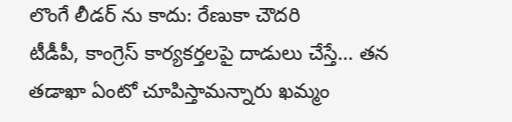లొంగే లీడర్ ను కాదు: రేణుకా చౌదరి
టీడీపీ, కాంగ్రెస్ కార్యకర్తలపై దాడులు చేస్తే… తన తడాఖా ఏంటో చూపిస్తామన్నారు ఖమ్మం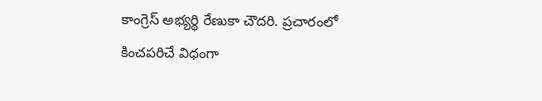కాంగ్రెస్ అభ్యర్థి రేణుకా చౌదరి. ప్రచారంలో కించపరిచే విధంగా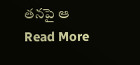తనపై ఆ
Read More